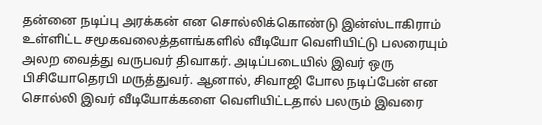தன்னை நடிப்பு அரக்கன் என சொல்லிக்கொண்டு இன்ஸ்டாகிராம் உள்ளிட்ட சமூகவலைத்தளங்களில் வீடியோ வெளியிட்டு பலரையும் அலற வைத்து வருபவர் திவாகர். அடிப்படையில் இவர் ஒரு பிசியோதெரபி மருத்துவர். ஆனால், சிவாஜி போல நடிப்பேன் என சொல்லி இவர் வீடியோக்களை வெளியிட்டதால் பலரும் இவரை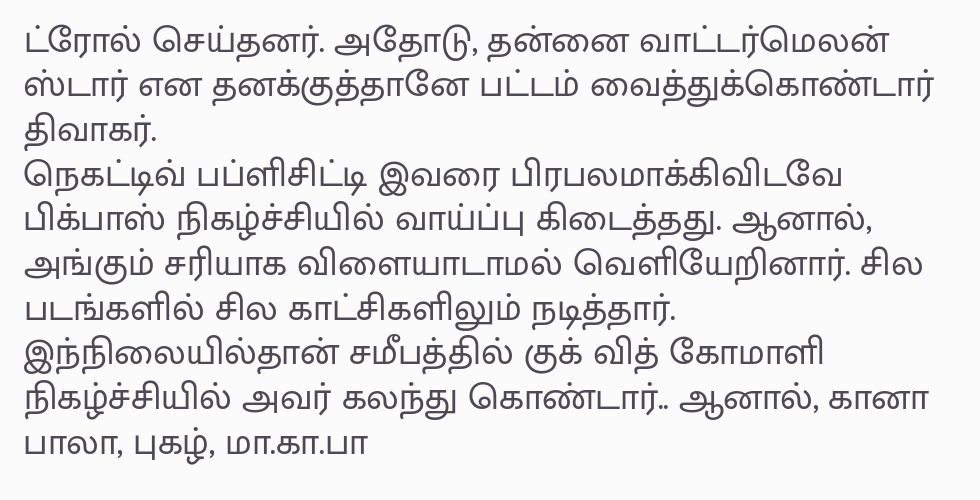ட்ரோல் செய்தனர். அதோடு, தன்னை வாட்டர்மெலன் ஸ்டார் என தனக்குத்தானே பட்டம் வைத்துக்கொண்டார் திவாகர்.
நெகட்டிவ் பப்ளிசிட்டி இவரை பிரபலமாக்கிவிடவே பிக்பாஸ் நிகழ்ச்சியில் வாய்ப்பு கிடைத்தது. ஆனால், அங்கும் சரியாக விளையாடாமல் வெளியேறினார். சில படங்களில் சில காட்சிகளிலும் நடித்தார். இந்நிலையில்தான் சமீபத்தில் குக் வித் கோமாளி நிகழ்ச்சியில் அவர் கலந்து கொண்டார்.. ஆனால், கானா பாலா, புகழ், மா.கா.பா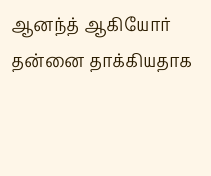ஆனந்த் ஆகியோர் தன்னை தாக்கியதாக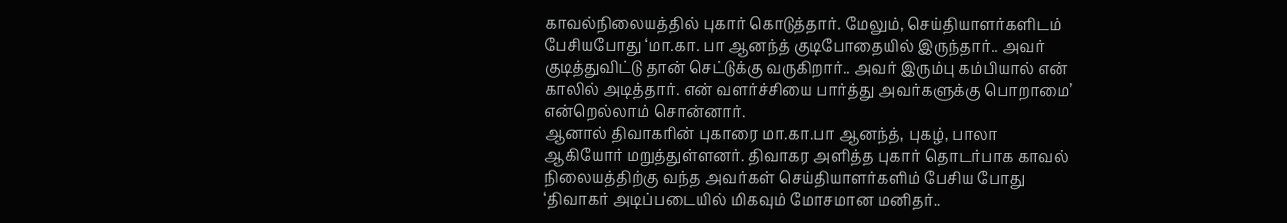காவல்நிலையத்தில் புகார் கொடுத்தார். மேலும், செய்தியாளர்களிடம் பேசியபோது ‘மா.கா. பா ஆனந்த் குடிபோதையில் இருந்தார்.. அவர் குடித்துவிட்டு தான் செட்டுக்கு வருகிறார்.. அவர் இரும்பு கம்பியால் என் காலில் அடித்தார். என் வளர்ச்சியை பார்த்து அவர்களுக்கு பொறாமை’ என்றெல்லாம் சொன்னார்.
ஆனால் திவாகரின் புகாரை மா.கா.பா ஆனந்த், புகழ், பாலா ஆகியோர் மறுத்துள்ளனர். திவாகர அளித்த புகார் தொடர்பாக காவல் நிலையத்திற்கு வந்த அவர்கள் செய்தியாளர்களிம் பேசிய போது ‘திவாகர் அடிப்படையில் மிகவும் மோசமான மனிதர்..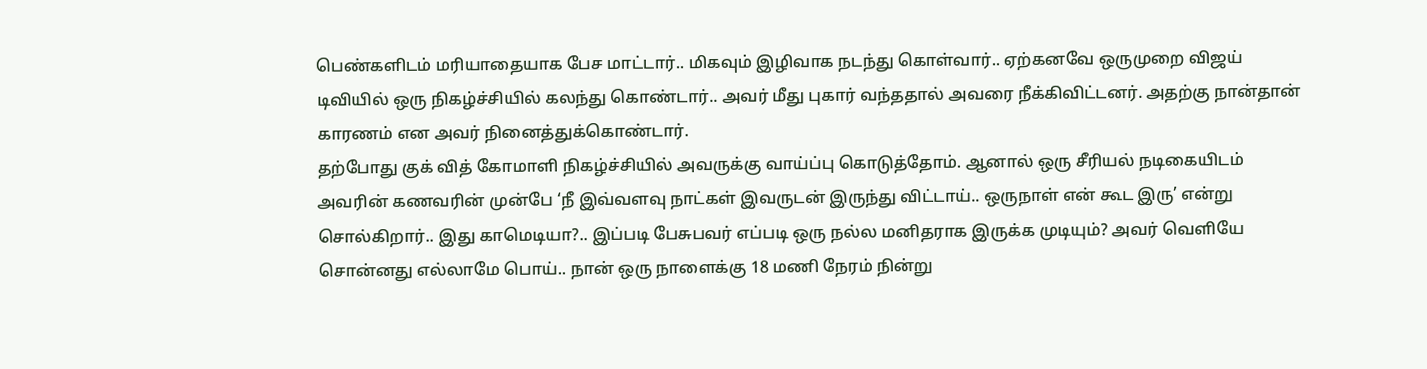பெண்களிடம் மரியாதையாக பேச மாட்டார்.. மிகவும் இழிவாக நடந்து கொள்வார்.. ஏற்கனவே ஒருமுறை விஜய் டிவியில் ஒரு நிகழ்ச்சியில் கலந்து கொண்டார்.. அவர் மீது புகார் வந்ததால் அவரை நீக்கிவிட்டனர். அதற்கு நான்தான் காரணம் என அவர் நினைத்துக்கொண்டார்.
தற்போது குக் வித் கோமாளி நிகழ்ச்சியில் அவருக்கு வாய்ப்பு கொடுத்தோம். ஆனால் ஒரு சீரியல் நடிகையிடம் அவரின் கணவரின் முன்பே ‘நீ இவ்வளவு நாட்கள் இவருடன் இருந்து விட்டாய்.. ஒருநாள் என் கூட இரு’ என்று சொல்கிறார்.. இது காமெடியா?.. இப்படி பேசுபவர் எப்படி ஒரு நல்ல மனிதராக இருக்க முடியும்? அவர் வெளியே சொன்னது எல்லாமே பொய்.. நான் ஒரு நாளைக்கு 18 மணி நேரம் நின்று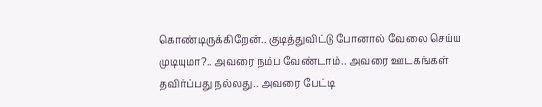கொண்டிருக்கிறேன்.. குடித்துவிட்டு போனால் வேலை செய்ய முடியுமா?.. அவரை நம்ப வேண்டாம்.. அவரை ஊடகங்கள் தவிர்ப்பது நல்லது.. அவரை பேட்டி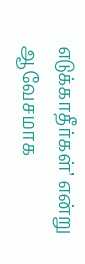எடுக்காதீர்கள்’ என்று ஆவேசமாக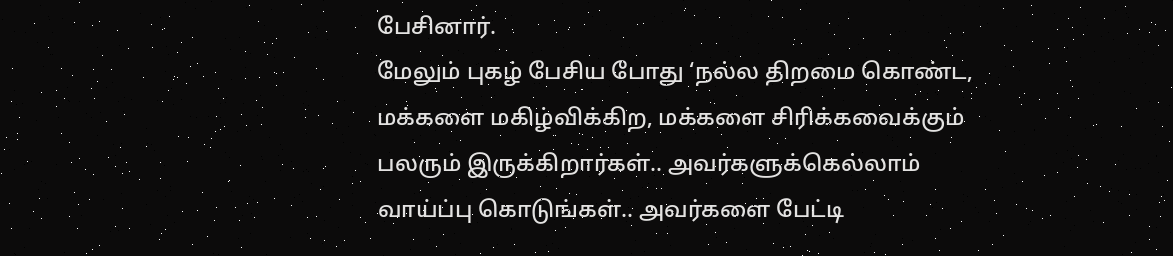பேசினார்.
மேலும் புகழ் பேசிய போது ‘நல்ல திறமை கொண்ட, மக்களை மகிழ்விக்கிற, மக்களை சிரிக்கவைக்கும் பலரும் இருக்கிறார்கள்.. அவர்களுக்கெல்லாம் வாய்ப்பு கொடுங்கள்.. அவர்களை பேட்டி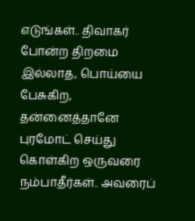எடுங்கள்.. திவாகர் போன்ற திறமை இல்லாத, பொய்யை பேசுகிற, தன்னைத்தானே புரமோட் செய்து கொள்கிற ஒருவரை நம்பாதீர்கள்.. அவரைப்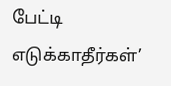பேட்டி எடுக்காதீர்கள்’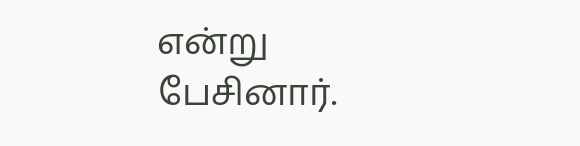என்று பேசினார்.